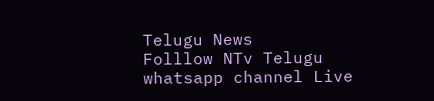Telugu News
Folllow NTv Telugu whatsapp channel Live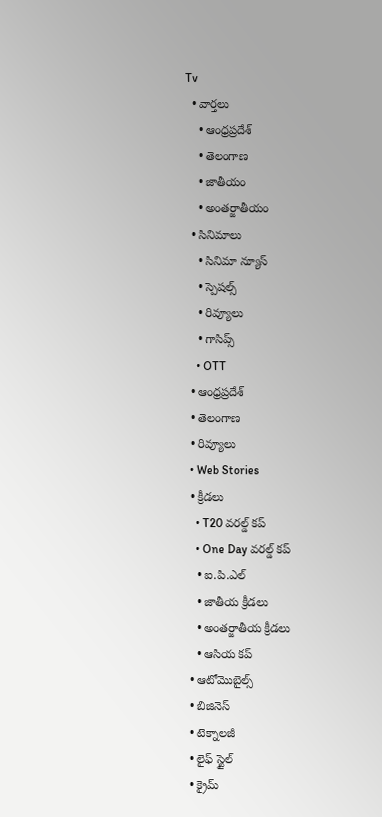Tv
  • వార్తలు
    • ఆంధ్రప్రదేశ్
    • తెలంగాణ
    • జాతీయం
    • అంతర్జాతీయం
  • సినిమాలు
    • సినిమా న్యూస్
    • స్పెషల్స్
    • రివ్యూలు
    • గాసిప్స్
    • OTT
  • ఆంధ్రప్రదేశ్
  • తెలంగాణ
  • రివ్యూలు
  • Web Stories
  • క్రీడలు
    • T20 వరల్డ్ కప్
    • One Day వరల్డ్ కప్
    • ఐ.పి.ఎల్
    • జాతీయ క్రీడలు
    • అంతర్జాతీయ క్రీడలు
    • ఆసియ కప్
  • ఆటోమొబైల్స్
  • బిజినెస్‌
  • టెక్నాలజీ
  • లైఫ్ స్టైల్
  • క్రైమ్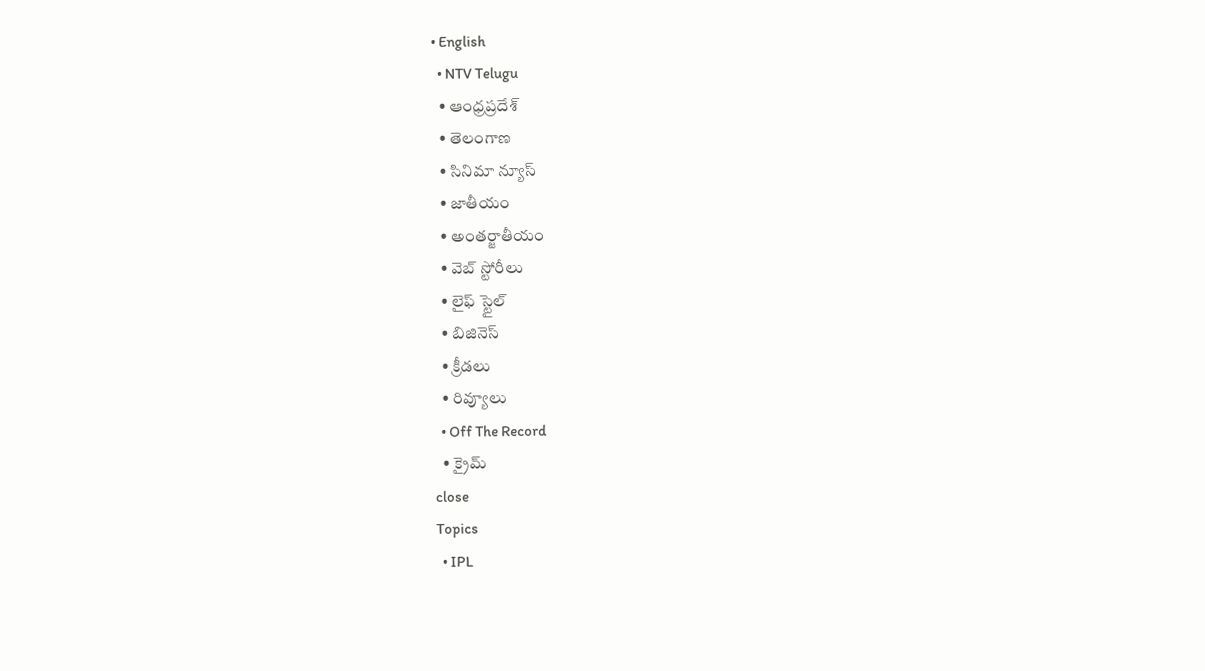• English
  • NTV Telugu
  • ఆంధ్రప్రదేశ్
  • తెలంగాణ
  • సినిమా న్యూస్
  • జాతీయం
  • అంతర్జాతీయం
  • వెబ్ స్టోరీలు
  • లైఫ్ స్టైల్
  • బిజినెస్‌
  • క్రీడలు
  • రివ్యూలు
  • Off The Record
  • క్రైమ్
close
Topics
  • IPL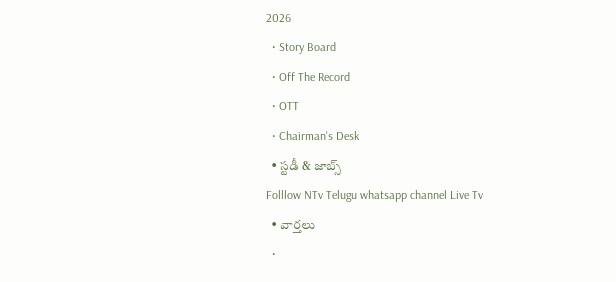2026
  • Story Board
  • Off The Record
  • OTT
  • Chairman's Desk
  • స్టడీ & జాబ్స్
Folllow NTv Telugu whatsapp channel Live Tv
  • వార్తలు
  •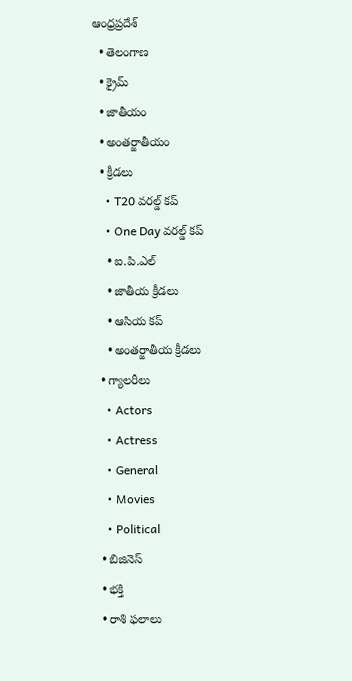ఆంధ్రప్రదేశ్
  • తెలంగాణ
  • క్రైమ్
  • జాతీయం
  • అంతర్జాతీయం
  • క్రీడలు
    • T20 వరల్డ్ కప్
    • One Day వరల్డ్ కప్
    • ఐ.పి.ఎల్
    • జాతీయ క్రీడలు
    • ఆసియ కప్
    • అంతర్జాతీయ క్రీడలు
  • గ్యాలరీలు
    • Actors
    • Actress
    • General
    • Movies
    • Political
  • బిజినెస్‌
  • భక్తి
  • రాశి ఫలాలు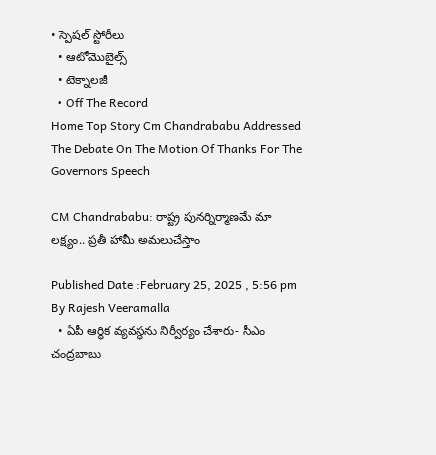• స్పెషల్‌ స్టోరీలు
  • ఆటోమొబైల్స్
  • టెక్నాలజీ
  • Off The Record
Home Top Story Cm Chandrababu Addressed The Debate On The Motion Of Thanks For The Governors Speech

CM Chandrababu: రాష్ట్ర పునర్నిర్మాణమే మా లక్ష్యం.. ప్రతీ హామీ అమలుచేస్తాం

Published Date :February 25, 2025 , 5:56 pm
By Rajesh Veeramalla
  • ఏపీ ఆర్థిక వ్యవస్థను నిర్వీర్యం చేశారు- సీఎం చంద్రబాబు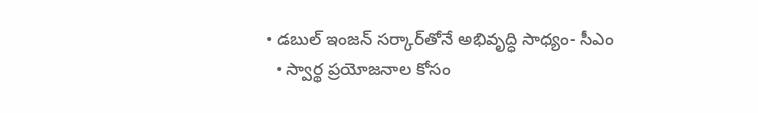• డబుల్ ఇంజన్‌ సర్కార్‌తోనే అభివృద్ధి సాధ్యం- సీఎం
  • స్వార్థ ప్రయోజనాల కోసం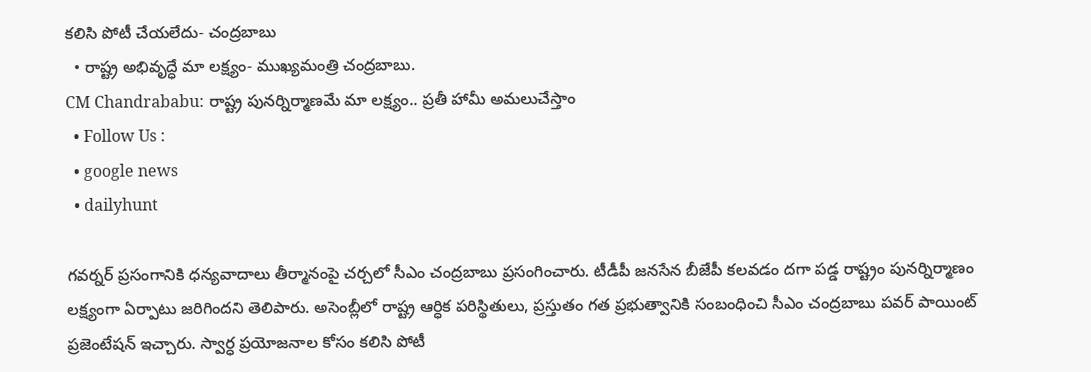కలిసి పోటీ చేయలేదు- చంద్రబాబు
  • రాష్ట్ర అభివృద్ధే మా లక్ష్యం- ముఖ్యమంత్రి చంద్రబాబు.
CM Chandrababu: రాష్ట్ర పునర్నిర్మాణమే మా లక్ష్యం.. ప్రతీ హామీ అమలుచేస్తాం
  • Follow Us :
  • google news
  • dailyhunt

గవర్నర్ ప్రసంగానికి ధన్యవాదాలు తీర్మానంపై చర్చలో సీఎం చంద్రబాబు ప్రసంగించారు. టీడీపీ జనసేన బీజేపీ కలవడం దగా పడ్డ రాష్ట్రం పునర్నిర్మాణం లక్ష్యంగా ఏర్పాటు జరిగిందని తెలిపారు. అసెంబ్లీలో రాష్ట్ర ఆర్ధిక పరిస్థితులు, ప్రస్తుతం గత ప్రభుత్వానికి సంబంధించి సీఎం చంద్రబాబు పవర్ పాయింట్ ప్రజెంటేషన్ ఇచ్చారు. స్వార్ధ ప్రయోజనాల కోసం కలిసి పోటీ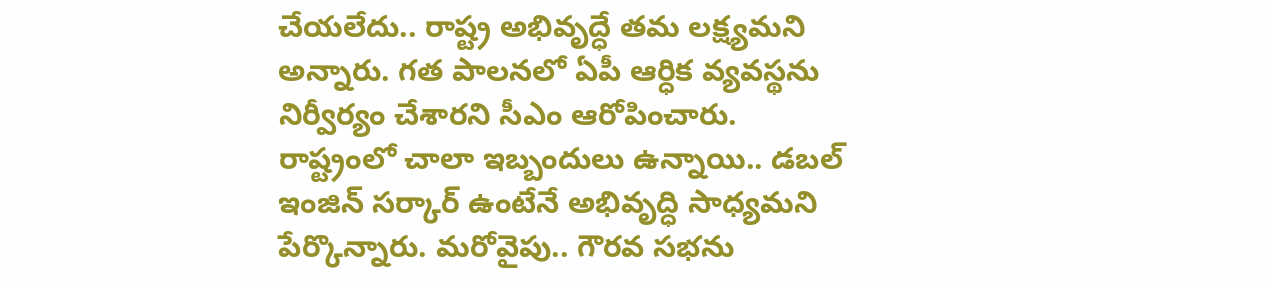చేయలేదు.. రాష్ట్ర అభివృద్ధే తమ లక్ష్యమని అన్నారు. గత పాలనలో ఏపీ ఆర్ధిక వ్యవస్థను నిర్వీర్యం చేశారని సీఎం ఆరోపించారు. రాష్ట్రంలో చాలా ఇబ్బందులు ఉన్నాయి.. డబల్ ఇంజిన్ సర్కార్ ఉంటేనే అభివృద్ధి సాధ్యమని పేర్కొన్నారు. మరోవైపు.. గౌరవ సభను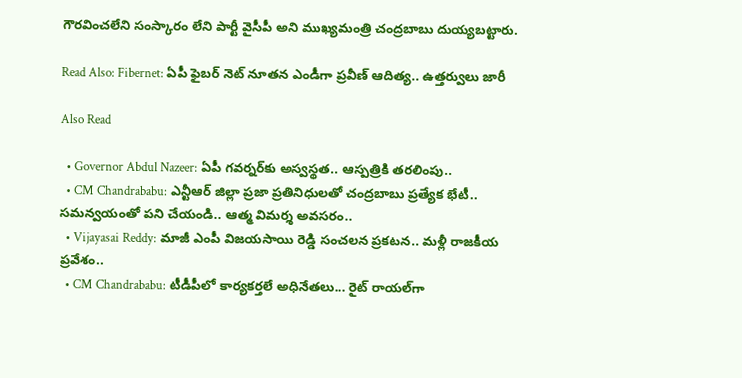గౌరవించలేని సంస్కారం లేని పార్టీ వైసీపీ అని ముఖ్యమంత్రి చంద్రబాబు దుయ్యబట్టారు.

Read Also: Fibernet: ఏపీ ఫైబర్ నెట్ నూతన ఎండీగా ప్రవీణ్ ఆదిత్య.. ఉత్తర్వులు జారీ

Also Read

  • Governor Abdul Nazeer: ఏపీ గవర్నర్‌కు అస్వస్థత.. ఆస్పత్రికి తరలింపు..
  • CM Chandrababu: ఎన్టీఆర్ జిల్లా ప్రజా ప్రతినిధులతో చంద్రబాబు ప్రత్యేక భేటీ.. సమన్వయంతో పని చేయండి.. ఆత్మ విమర్శ అవసరం..
  • Vijayasai Reddy: మాజీ ఎంపీ విజయసాయి రెడ్డి సంచలన ప్రకటన.. మళ్లీ రాజకీయ ప్రవేశం..
  • CM Chandrababu: టీడీపీలో కార్యకర్తలే అధినేతలు... రైట్ రాయల్‌గా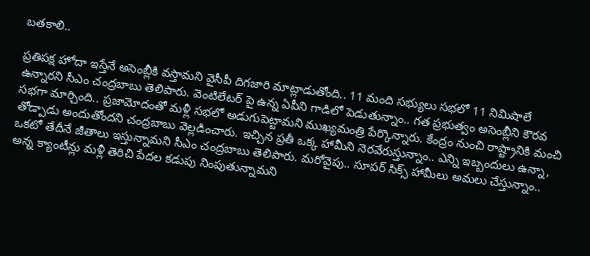బతకాలి..

ప్రతిపక్ష హోదా ఇస్తేనే అసెంబ్లీకి వస్తామని వైసీపీ దిగజారి మాట్లాడుతోంది.. 11 మంది సభ్యులు సభలో 11 నిమిషాలే ఉన్నారని సీఎం చంద్రబాబు తెలిపారు. వెంటిలేటర్ పై ఉన్న ఏపీని గాడిలో పెడుతున్నాం.. గత ప్రభుత్వం అసెంబ్లీని కౌరవ సభగా మార్చింది.. ప్రజామోదంతో మళ్లీ సభలో అడుగుపెట్టామని ముఖ్యమంత్రి పేర్కొన్నారు. కేంద్రం నుంచి రాష్ట్రానికి మంచి తోడ్పాడు అందుతోందని చంద్రబాబు వెల్లడించారు. ఇచ్చిన ప్రతీ ఒక్క హామీని నెరవేరుస్తున్నాం.. ఎన్ని ఇబ్బందులు ఉన్నా, ఒకటో తేదీనే జీతాలు ఇస్తున్నామని సీఎం చంద్రబాబు తెలిపారు. మరోవైపు.. సూపర్ సిక్స్ హామీలు అమలు చేస్తున్నాం.. అన్న క్యాంటీన్లు మళ్లీ తెరిచి పేదల కడుపు నింపుతున్నామని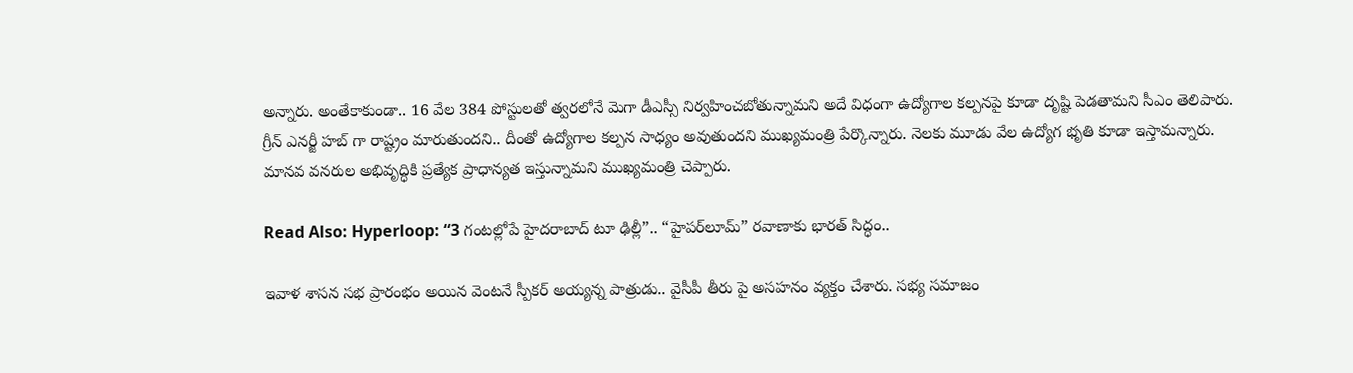అన్నారు. అంతేకాకుండా.. 16 వేల 384 పోస్టులతో త్వరలోనే మెగా డీఎస్సీ నిర్వహించబోతున్నామని అదే విధంగా ఉద్యోగాల కల్పనపై కూడా దృష్టి పెడతామని సీఎం తెలిపారు. గ్రీన్ ఎనర్జీ హబ్ గా రాష్ట్రం మారుతుందని.. దీంతో ఉద్యోగాల కల్పన సాధ్యం అవుతుందని ముఖ్యమంత్రి పేర్కొన్నారు. నెలకు మూడు వేల ఉద్యోగ భృతి కూడా ఇస్తామన్నారు. మానవ వనరుల అభివృద్ధికి ప్రత్యేక ప్రాధాన్యత ఇస్తున్నామని ముఖ్యమంత్రి చెప్పారు.

Read Also: Hyperloop: “3 గంటల్లోపే హైదరాబాద్ టూ ఢిల్లీ”.. “హైపర్‌లూమ్” రవాణాకు భారత్ సిద్ధం..

ఇవాళ శాసన సభ ప్రారంభం అయిన వెంటనే స్పీకర్ అయ్యన్న పాత్రుడు.. వైసీపీ తీరు పై అసహనం వ్యక్తం చేశారు. సభ్య సమాజం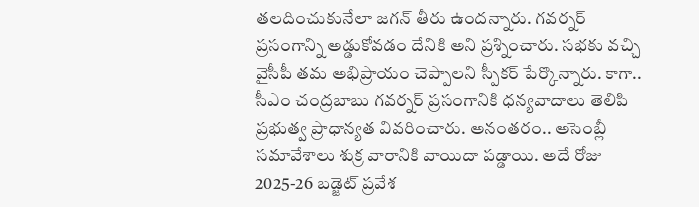తలదించుకునేలా జగన్ తీరు ఉందన్నారు. గవర్నర్ ప్రసంగాన్ని అడ్డుకోవడం దేనికి అని ప్రశ్నించారు. సభకు వచ్చి వైసీపీ తమ అభిప్రాయం చెప్పాలని స్పీకర్ పేర్కొన్నారు. కాగా.. సీఎం చంద్రబాబు గవర్నర్ ప్రసంగానికి ధన్యవాదాలు తెలిపి ప్రభుత్వ ప్రాధాన్యత వివరించారు. అనంతరం.. అసెంబ్లీ సమావేశాలు శుక్ర వారానికి వాయిదా పడ్డాయి. అదే రోజు 2025-26 బడ్జెట్ ప్రవేశ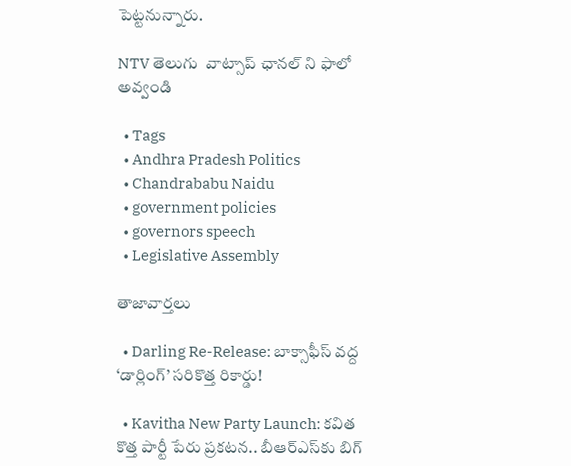పెట్టనున్నారు.

NTV తెలుగు  వాట్సాప్ ఛానల్ ని ఫాలో అవ్వండి

  • Tags
  • Andhra Pradesh Politics
  • Chandrababu Naidu
  • government policies
  • governors speech
  • Legislative Assembly

తాజావార్తలు

  • Darling Re-Release: బాక్సాఫీస్ వద్ద ‘డార్లింగ్’ సరికొత్త రికార్డు!

  • Kavitha New Party Launch: కవిత కొత్త పార్టీ పేరు ప్రకటన.. బీఆర్‌ఎస్‌కు బిగ్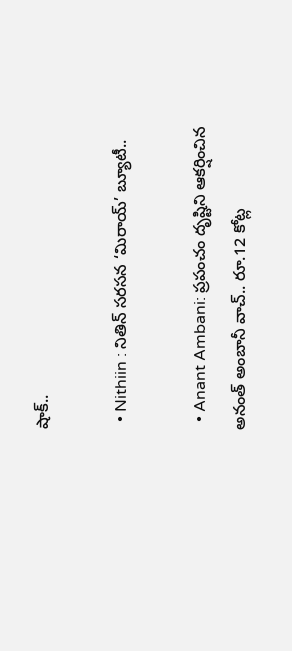షాక్..

  • Nithiin : నితిన్ సరసన ‘మిరాయ్’ బ్యూటీ..

  • Anant Ambani: ప్రపంచం దృష్టిని ఆకర్షించిన అనంత్ అంబానీ వాచ్.. రూ.12 కోట్ల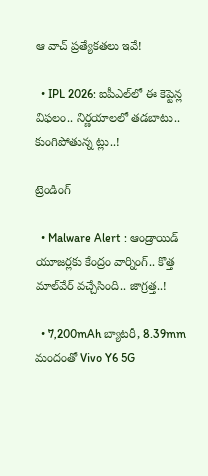ఆ వాచ్ ప్రత్యేకతలు ఇవే!

  • IPL 2026: ఐపీఎల్‌లో ఈ కెప్టెన్ల విఫలం.. నిర్ణయాలలో తడబాటు.. కుంగిపోతున్న ట్లు..!

ట్రెండింగ్‌

  • Malware Alert : ఆండ్రాయిడ్ యూజర్లకు కేంద్రం వార్నింగ్.. కొత్త మాల్‌వేర్ వచ్చేసింది.. జాగ్రత్త..!

  • 7,200mAh బ్యాటరీ, 8.39mm మందంతో Vivo Y6 5G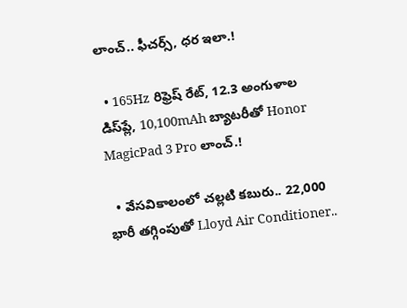లాంచ్.. ఫీచర్స్, ధర ఇలా.!

  • 165Hz రిఫ్రెష్ రేట్‌, 12.3 అంగుళాల డిస్‌ప్లే, 10,100mAh బ్యాటరీతో Honor MagicPad 3 Pro లాంచ్.!

  • వేసవికాలంలో చల్లటి కబురు.. 22,000 భారీ తగ్గింపుతో Lloyd Air Conditioner..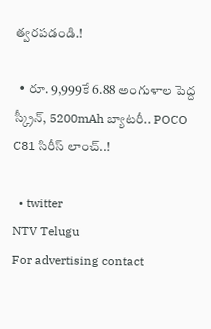త్వరపడండి.!

  • రూ. 9,999కే 6.88 అంగుళాల పెద్ద స్క్రీన్, 5200mAh బ్యాటరీ.. POCO C81 సిరీస్ లాంచ్..!

  • twitter
NTV Telugu
For advertising contact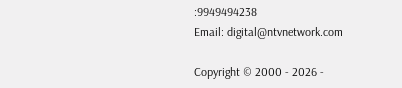:9949494238
Email: digital@ntvnetwork.com

Copyright © 2000 - 2026 -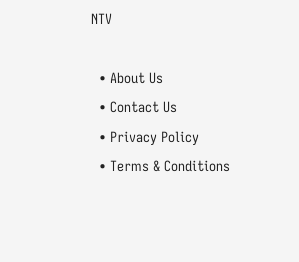NTV

  • About Us
  • Contact Us
  • Privacy Policy
  • Terms & Conditions